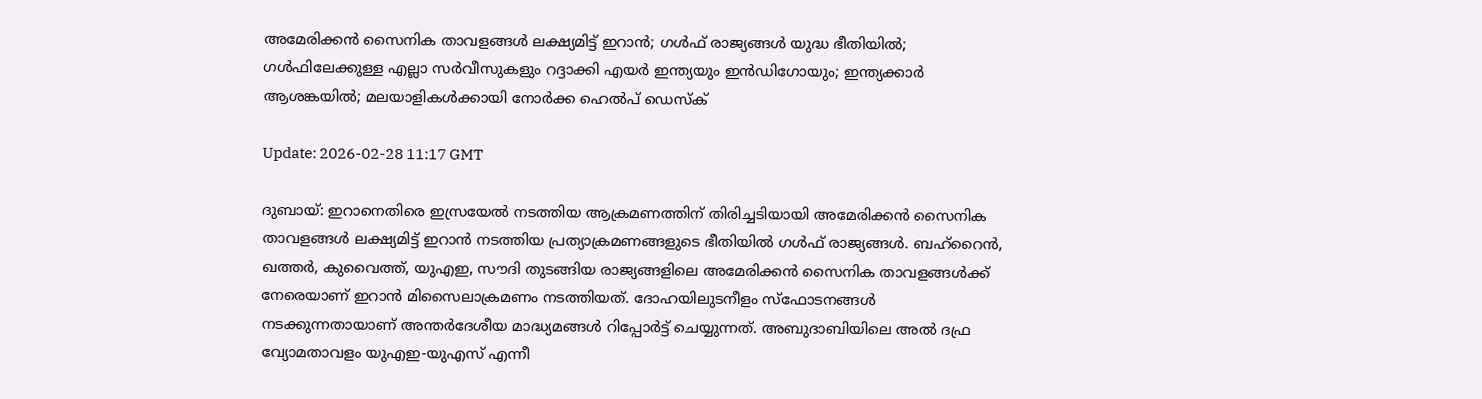അമേരിക്കന്‍ സൈനിക താവളങ്ങള്‍ ലക്ഷ്യമിട്ട് ഇറാന്‍; ഗള്‍ഫ് രാജ്യങ്ങള്‍ യുദ്ധ ഭീതിയില്‍; ഗള്‍ഫിലേക്കുള്ള എല്ലാ സര്‍വീസുകളും റദ്ദാക്കി എയര്‍ ഇന്ത്യയും ഇന്‍ഡിഗോയും; ഇന്ത്യക്കാര്‍ ആശങ്കയില്‍; മലയാളികള്‍ക്കായി നോര്‍ക്ക ഹെല്‍പ് ഡെസ്‌ക്

Update: 2026-02-28 11:17 GMT

ദുബായ്: ഇറാനെതിരെ ഇസ്രയേല്‍ നടത്തിയ ആക്രമണത്തിന് തിരിച്ചടിയായി അമേരിക്കന്‍ സൈനിക താവളങ്ങള്‍ ലക്ഷ്യമിട്ട് ഇറാന്‍ നടത്തിയ പ്രത്യാക്രമണങ്ങളുടെ ഭീതിയില്‍ ഗള്‍ഫ് രാജ്യങ്ങള്‍. ബഹ്‌റൈന്‍, ഖത്തര്‍, കുവൈത്ത്, യുഎഇ, സൗദി തുടങ്ങിയ രാജ്യങ്ങളിലെ അമേരിക്കന്‍ സൈനിക താവളങ്ങള്‍ക്ക് നേരെയാണ് ഇറാന്‍ മിസൈലാക്രമണം നടത്തിയത്. ദോഹയിലുടനീളം സ്‌ഫോടനങ്ങള്‍ നടക്കുന്നതായാണ് അന്തര്‍ദേശീയ മാദ്ധ്യമങ്ങള്‍ റിപ്പോര്‍ട്ട് ചെയ്യുന്നത്. അബുദാബിയിലെ അല്‍ ദഫ്ര വ്യോമതാവളം യുഎഇ-യുഎസ് എന്നീ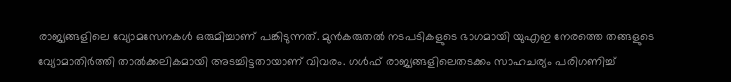രാജ്യങ്ങളിലെ വ്യോമസേനകള്‍ ഒരുമിച്ചാണ് പങ്കിടുന്നത്. മുന്‍കരുതല്‍ നടപടികളുടെ ഭാഗമായി യുഎഇ നേരത്തെ തങ്ങളുടെ വ്യോമാതിര്‍ത്തി താല്‍ക്കലികമായി അടച്ചിട്ടതായാണ് വിവരം. ഗള്‍ഫ് രാജ്യങ്ങളിലെതടക്കം സാഹചര്യം പരിഗണിച്ച്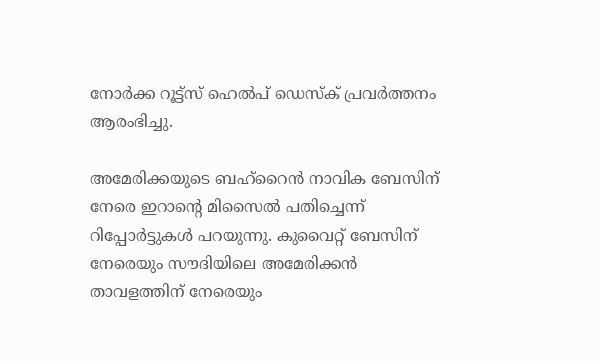നോര്‍ക്ക റൂട്ട്‌സ് ഹെല്‍പ് ഡെസ്‌ക് പ്രവര്‍ത്തനം ആരംഭിച്ചു.

അമേരിക്കയുടെ ബഹ്റൈന്‍ നാവിക ബേസിന് നേരെ ഇറാന്റെ മിസൈല്‍ പതിച്ചെന്ന് റിപ്പോര്‍ട്ടുകള്‍ പറയുന്നു. കുവൈറ്റ് ബേസിന് നേരെയും സൗദിയിലെ അമേരിക്കന്‍ താവളത്തിന് നേരെയും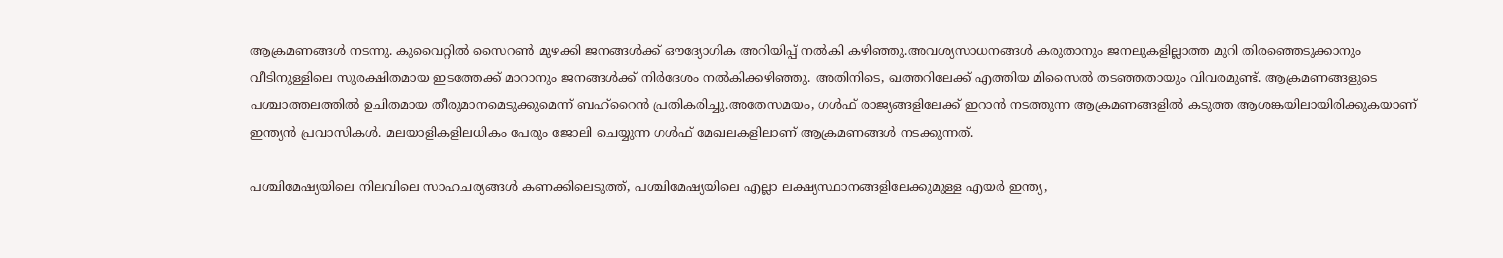ആക്രമണങ്ങള്‍ നടന്നു. കുവൈറ്റില്‍ സൈറണ്‍ മുഴക്കി ജനങ്ങള്‍ക്ക് ഔദ്യോഗിക അറിയിപ്പ് നല്‍കി കഴിഞ്ഞു.അവശ്യസാധനങ്ങള്‍ കരുതാനും ജനലുകളില്ലാത്ത മുറി തിരഞ്ഞെടുക്കാനും വീടിനുള്ളിലെ സുരക്ഷിതമായ ഇടത്തേക്ക് മാറാനും ജനങ്ങള്‍ക്ക് നിര്‍ദേശം നല്‍കിക്കഴിഞ്ഞു. അതിനിടെ, ഖത്തറിലേക്ക് എത്തിയ മിസൈല്‍ തടഞ്ഞതായും വിവരമുണ്ട്. ആക്രമണങ്ങളുടെ പശ്ചാത്തലത്തില്‍ ഉചിതമായ തീരുമാനമെടുക്കുമെന്ന് ബഹ്റൈന്‍ പ്രതികരിച്ചു.അതേസമയം, ഗള്‍ഫ് രാജ്യങ്ങളിലേക്ക് ഇറാന്‍ നടത്തുന്ന ആക്രമണങ്ങളില്‍ കടുത്ത ആശങ്കയിലായിരിക്കുകയാണ് ഇന്ത്യന്‍ പ്രവാസികള്‍. മലയാളികളിലധികം പേരും ജോലി ചെയ്യുന്ന ഗള്‍ഫ് മേഖലകളിലാണ് ആക്രമണങ്ങള്‍ നടക്കുന്നത്.

പശ്ചിമേഷ്യയിലെ നിലവിലെ സാഹചര്യങ്ങള്‍ കണക്കിലെടുത്ത്, പശ്ചിമേഷ്യയിലെ എല്ലാ ലക്ഷ്യസ്ഥാനങ്ങളിലേക്കുമുള്ള എയര്‍ ഇന്ത്യ,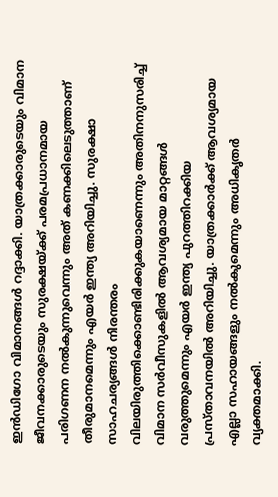ഇന്‍ഡിഗോ വിമാനങ്ങള്‍ റദ്ദാക്കി. യാത്രക്കാരുടെയും വിമാന ജീവനക്കാരുടെയും സുരക്ഷയ്ക്ക് പരമപ്രധാനമായ പരിഗണന നല്‍കുന്നുവെന്നും അത് കണക്കിലെടുത്താണ് തീരുമാനമെന്നും എയര്‍ ഇന്ത്യ അറിയിച്ചു. സുരക്ഷാ സാഹചര്യങ്ങള്‍ നിരന്തരം വിലയിരുത്തിക്കൊണ്ടിരിക്കുകയാണെന്നും അതിനനുസരിച്ച് വിമാന സര്‍വീസുകളില്‍ ആവശ്യമായ മാറ്റങ്ങള്‍ വരുത്തുമെന്നും എയര്‍ ഇന്ത്യ പുറത്തിറക്കിയ പ്രസ്താവനയില്‍ അറിയിച്ചു. യാത്രക്കാര്‍ക്ക് ആവശ്യമായ എല്ലാ സഹായങ്ങളും നല്‍കുമെന്നും അധികൃതര്‍ വ്യക്തമാക്കി.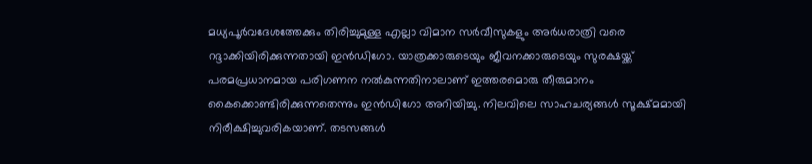മധ്യപൂര്‍വദേശത്തേക്കും തിരിച്ചുമുള്ള എല്ലാ വിമാന സര്‍വീസുകളും അര്‍ധരാത്രി വരെ റദ്ദാക്കിയിരിക്കുന്നതായി ഇന്‍ഡിഗോ. യാത്രക്കാരുടെയും ജീവനക്കാരുടെയും സുരക്ഷയ്ക്ക് പരമപ്രധാനമായ പരിഗണന നല്‍കുന്നതിനാലാണ് ഇത്തരമൊരു തീരുമാനം കൈക്കൊണ്ടിരിക്കുന്നതെന്നും ഇന്‍ഡിഗോ അറിയിച്ചു. നിലവിലെ സാഹചര്യങ്ങള്‍ സൂക്ഷ്മമായി നിരീക്ഷിച്ചുവരികയാണ്. തടസങ്ങള്‍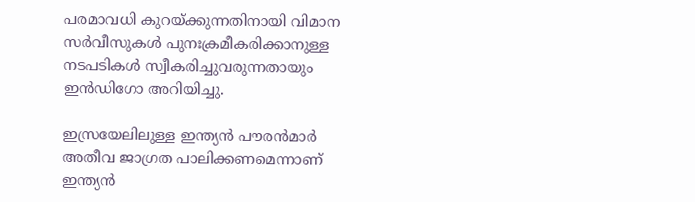പരമാവധി കുറയ്ക്കുന്നതിനായി വിമാന സര്‍വീസുകള്‍ പുനഃക്രമീകരിക്കാനുള്ള നടപടികള്‍ സ്വീകരിച്ചുവരുന്നതായും ഇന്‍ഡിഗോ അറിയിച്ചു.

ഇസ്രയേലിലുള്ള ഇന്ത്യന്‍ പൗരന്‍മാര്‍ അതീവ ജാഗ്രത പാലിക്കണമെന്നാണ് ഇന്ത്യന്‍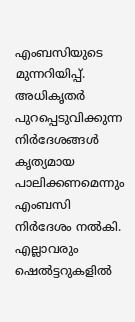എംബസിയുടെ മുന്നറിയിപ്പ്. അധികൃതര്‍ പുറപ്പെടുവിക്കുന്ന നിര്‍ദേശങ്ങള്‍ കൃത്യമായ പാലിക്കണമെന്നും എംബസി നിര്‍ദേശം നല്‍കി. എല്ലാവരും ഷെല്‍ട്ടറുകളില്‍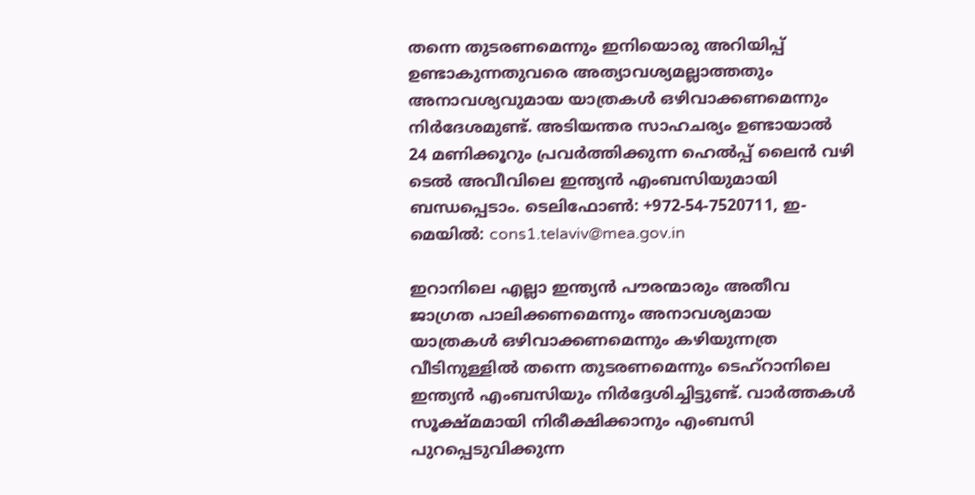തന്നെ തുടരണമെന്നും ഇനിയൊരു അറിയിപ്പ് ഉണ്ടാകുന്നതുവരെ അത്യാവശ്യമല്ലാത്തതും അനാവശ്യവുമായ യാത്രകള്‍ ഒഴിവാക്കണമെന്നും നിര്‍ദേശമുണ്ട്. അടിയന്തര സാഹചര്യം ഉണ്ടായാല്‍ 24 മണിക്കൂറും പ്രവര്‍ത്തിക്കുന്ന ഹെല്‍പ്പ് ലൈന്‍ വഴി ടെല്‍ അവീവിലെ ഇന്ത്യന്‍ എംബസിയുമായി ബന്ധപ്പെടാം. ടെലിഫോണ്‍: +972-54-7520711, ഇ-മെയില്‍: cons1.telaviv@mea.gov.in

ഇറാനിലെ എല്ലാ ഇന്ത്യന്‍ പൗരന്മാരും അതീവ ജാഗ്രത പാലിക്കണമെന്നും അനാവശ്യമായ യാത്രകള്‍ ഒഴിവാക്കണമെന്നും കഴിയുന്നത്ര വീടിനുള്ളില്‍ തന്നെ തുടരണമെന്നും ടെഹ്റാനിലെ ഇന്ത്യന്‍ എംബസിയും നിര്‍ദ്ദേശിച്ചിട്ടുണ്ട്. വാര്‍ത്തകള്‍ സൂക്ഷ്മമായി നിരീക്ഷിക്കാനും എംബസി പുറപ്പെടുവിക്കുന്ന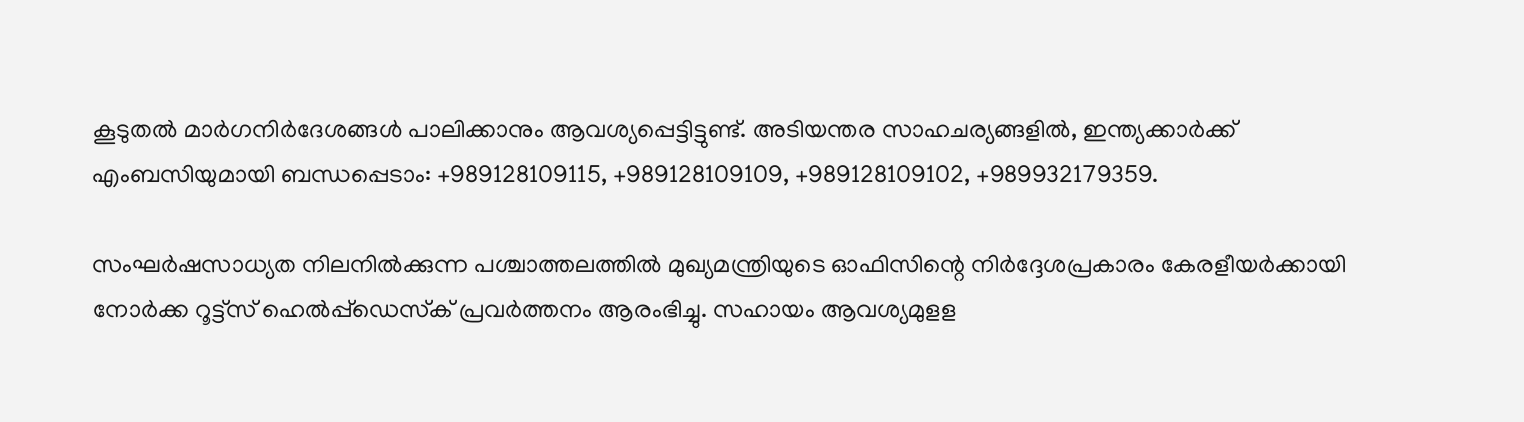കൂടുതല്‍ മാര്‍ഗനിര്‍ദേശങ്ങള്‍ പാലിക്കാനും ആവശ്യപ്പെട്ടിട്ടുണ്ട്. അടിയന്തര സാഹചര്യങ്ങളില്‍, ഇന്ത്യക്കാര്‍ക്ക് എംബസിയുമായി ബന്ധപ്പെടാം: +989128109115, +989128109109, +989128109102, +989932179359.

സംഘര്‍ഷസാധ്യത നിലനില്‍ക്കുന്ന പശ്ചാത്തലത്തില്‍ മുഖ്യമന്ത്രിയുടെ ഓഫിസിന്റെ നിര്‍ദ്ദേശപ്രകാരം കേരളീയര്‍ക്കായി നോര്‍ക്ക റൂട്ട്‌സ് ഹെല്‍പ്പ്‌ഡെസ്‌ക് പ്രവര്‍ത്തനം ആരംഭിച്ചു. സഹായം ആവശ്യമുളള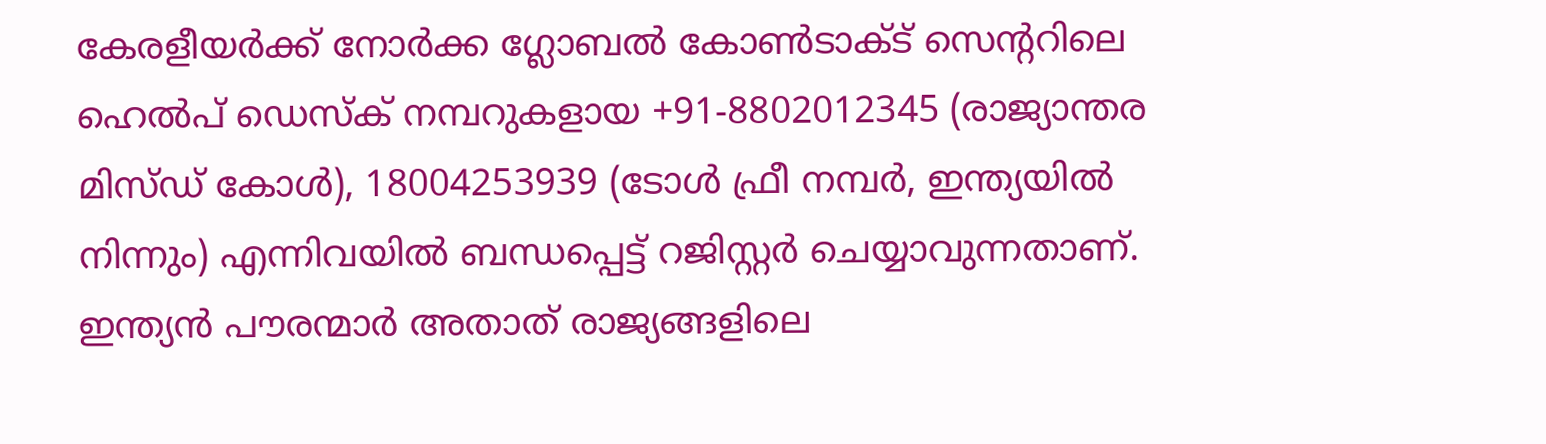കേരളീയര്‍ക്ക് നോര്‍ക്ക ഗ്ലോബല്‍ കോണ്‍ടാക്ട് സെന്ററിലെ ഹെല്‍പ് ഡെസ്‌ക് നമ്പറുകളായ +91-8802012345 (രാജ്യാന്തര മിസ്ഡ് കോള്‍), 18004253939 (ടോള്‍ ഫ്രീ നമ്പര്‍, ഇന്ത്യയില്‍ നിന്നും) എന്നിവയില്‍ ബന്ധപ്പെട്ട് റജിസ്റ്റര്‍ ചെയ്യാവുന്നതാണ്. ഇന്ത്യന്‍ പൗരന്മാര്‍ അതാത് രാജ്യങ്ങളിലെ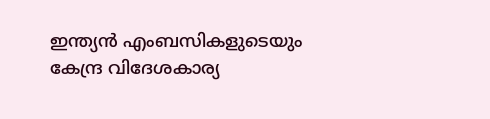ഇന്ത്യന്‍ എംബസികളുടെയും കേന്ദ്ര വിദേശകാര്യ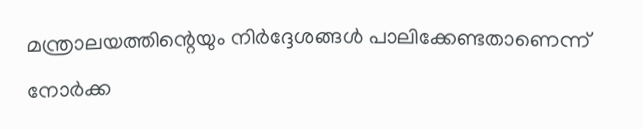മന്ത്രാലയത്തിന്റെയും നിര്‍ദ്ദേശങ്ങള്‍ പാലിക്കേണ്ടതാണെന്ന് നോര്‍ക്ക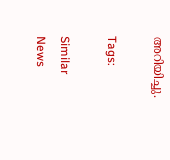അറിയിച്ചു.

Tags:

Similar News